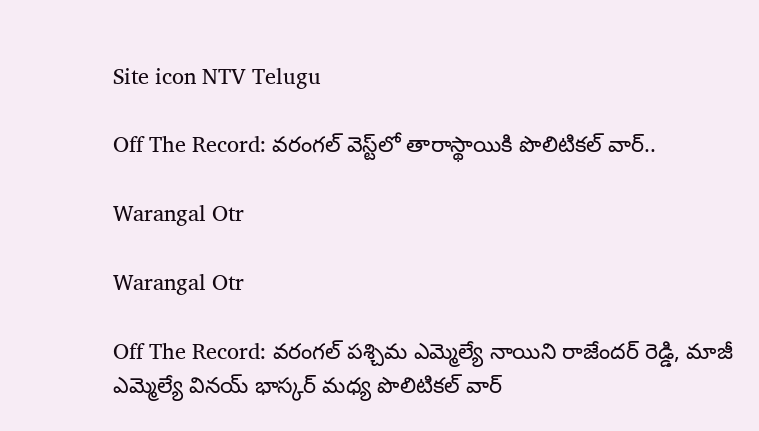Site icon NTV Telugu

Off The Record: వరంగల్ వెస్ట్‌లో తారాస్థాయికి పొలిటికల్ వార్..

Warangal Otr

Warangal Otr

Off The Record: వరంగల్ పశ్చిమ ఎమ్మెల్యే నాయిని రాజేందర్ రెడ్డి, మాజీ ఎమ్మెల్యే వినయ్ భాస్కర్ మధ్య పొలిటికల్ వార్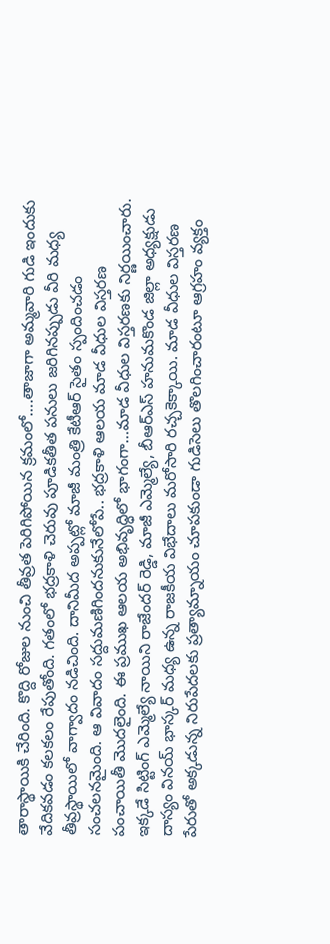తారాస్థాయికి చేరింది. కొద్ది రోజుల నుంచి తీవ్రత పెరిగిపోయిన క్రమంలో….తాజాగా అమ్మవారి గుడి ఇందుకు వేదికవడం కలకలం రేపుతోంది. గతంలో భద్రకాళి చెరువు పూడికతీత పనులు జరిగినప్పుడు వీరి మధ్య తీవ్రస్థాయిలో వాగ్వాదం నడిచింది. దానిమీద అప్పట్లో మాజీ మంత్రి కేటీఆర్ సైతం స్పందించడం సంచలనమైంది. ఆ వివాదం సద్దుమణిగిందనుకునేలోపే.. భద్రకాళి ఆలయ మాడ వీధుల విస్తరణ పంచాయితీ మొదలైంది. ఈ ప్రముఖ ఆలయ అభివృద్ధిలో భాగంగా…మాడ వీధుల విస్తరణకు నిర్ణయించారు. ఇక్కడే సిట్టింగ్‌ ఎమ్మెల్యే నాయిని రాజేందర్ రెడ్డి, మాజీ ఎమ్మెల్యే, బీఆర్ఎస్ హనుమకొండ జిల్లా అధ్యక్షుడు దాస్యం వినయ్ భాస్కర్ మధ్య ఉన్న రాజకీయ విభేదాలు మరోసారి రచ్చకెక్కాయి. మాడ వీధుల విస్తరణ పేరుతో అక్కడున్న నిరుపేదలకు ప్రత్యామ్నాయం చూపకుండా గుడిసెలు తొలగించారంటూ ఆగ్రహం వ్యక్తం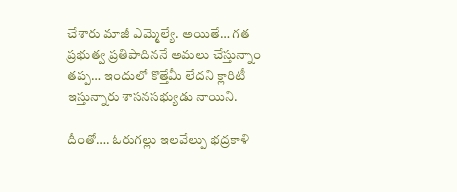చేశారు మాజీ ఎమ్మెల్యే. అయితే… గత ప్రభుత్వ ప్రతిపాదిననే అమలు చేస్తున్నాం తప్ప… ఇందులో కొత్తేమీ లేదని క్లారిటీ ఇస్తున్నారు శాసనసభ్యుడు నాయిని.

దీంతో…. ఓరుగల్లు ఇలవేల్పు భద్రకాళి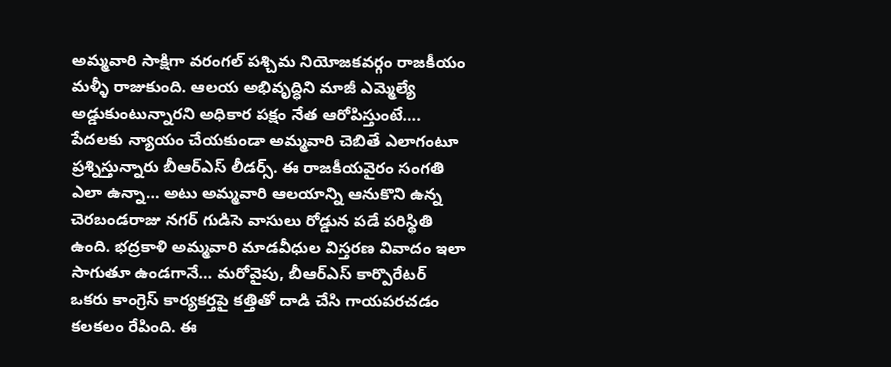అమ్మవారి సాక్షిగా వరంగల్ పశ్చిమ నియోజకవర్గం రాజకీయం మళ్ళీ రాజుకుంది. ఆలయ అభివృద్ధిని మాజీ ఎమ్మెల్యే అడ్డుకుంటున్నారని అధికార పక్షం నేత ఆరోపిస్తుంటే…. పేదలకు న్యాయం చేయకుండా అమ్మవారి చెబితే ఎలాగంటూ ప్రశ్నిస్తున్నారు బీఆర్‌ఎస్‌ లీడర్స్‌. ఈ రాజకీయవైరం సంగతి ఎలా ఉన్నా… అటు అమ్మవారి ఆలయాన్ని ఆనుకొని ఉన్న చెరబండరాజు నగర్ గుడిసె వాసులు రోడ్డున పడే పరిస్థితి ఉంది. భద్రకాళి అమ్మవారి మాడవీధుల విస్తరణ వివాదం ఇలా సాగుతూ ఉండగానే… మరోవైపు, బీఆర్ఎస్ కార్పొరేటర్ ఒకరు కాంగ్రెస్ కార్యకర్తపై కత్తితో దాడి చేసి గాయపరచడం కలకలం రేపింది. ఈ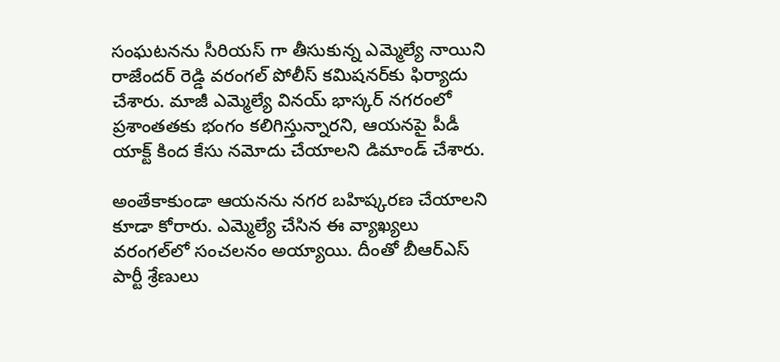సంఘటనను సీరియస్ గా తీసుకున్న ఎమ్మెల్యే నాయిని రాజేందర్ రెడ్డి వరంగల్ పోలీస్ కమిషనర్‌కు ఫిర్యాదు చేశారు. మాజీ ఎమ్మెల్యే వినయ్ భాస్కర్ నగరంలో ప్రశాంతతకు భంగం కలిగిస్తున్నారని, ఆయనపై పీడీ యాక్ట్ కింద కేసు నమోదు చేయాలని డిమాండ్ చేశారు.

అంతేకాకుండా ఆయనను నగర బహిష్కరణ చేయాలని కూడా కోరారు. ఎమ్మెల్యే చేసిన ఈ వ్యాఖ్యలు వరంగల్‌లో సంచలనం అయ్యాయి. దీంతో బీఆర్ఎస్ పార్టీ శ్రేణులు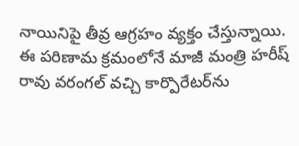నాయినిపై తీవ్ర ఆగ్రహం వ్యక్తం చేస్తున్నాయి. ఈ పరిణామ క్రమంలోనే మాజీ మంత్రి హరీష్ రావు వరంగల్ వచ్చి కార్పొరేటర్‌ను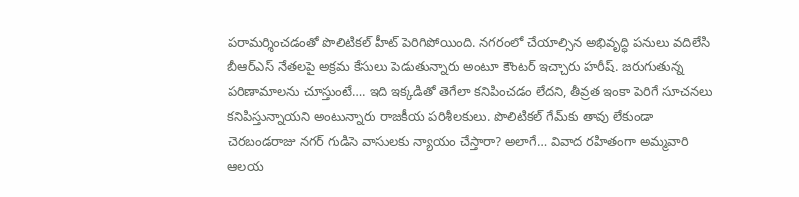పరామర్శించడంతో పొలిటికల్ హీట్‌ పెరిగిపోయింది. నగరంలో చేయాల్సిన అభివృద్ధి పనులు వదిలేసి బీఆర్‌ఎస్‌ నేతలపై అక్రమ కేసులు పెడుతున్నారు అంటూ కౌంటర్ ఇచ్చారు హరీష్‌. జరుగుతున్న పరిణామాలను చూస్తుంటే…. ఇది ఇక్కడితో తెగేలా కనిపించడం లేదని, తీవ్రత ఇంకా పెరిగే సూచనలు కనిపిస్తున్నాయని అంటున్నారు రాజకీయ పరిశీలకులు. పొలిటికల్‌ గేమ్‌కు తావు లేకుండా చెరబండరాజు నగర్‌ గుడిసె వాసులకు న్యాయం చేస్తారా? అలాగే… వివాద రహితంగా అమ్మవారి ఆలయ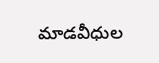మాడవీధుల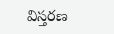విస్తరణ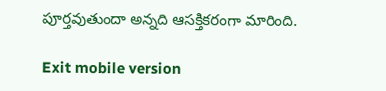పూర్తవుతుందా అన్నది ఆసక్తికరంగా మారింది.

Exit mobile version